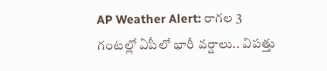AP Weather Alert: రాగల 3 గంటల్లో ఏపీలో భారీ వర్షాలు.. విపత్తు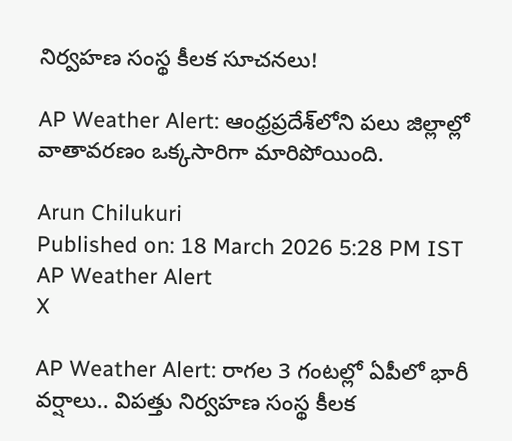నిర్వహణ సంస్థ కీలక సూచనలు!

AP Weather Alert: ఆంధ్రప్రదేశ్‌లోని పలు జిల్లాల్లో వాతావరణం ఒక్కసారిగా మారిపోయింది.

Arun Chilukuri
Published on: 18 March 2026 5:28 PM IST
AP Weather Alert
X

AP Weather Alert: రాగల 3 గంటల్లో ఏపీలో భారీ వర్షాలు.. విపత్తు నిర్వహణ సంస్థ కీలక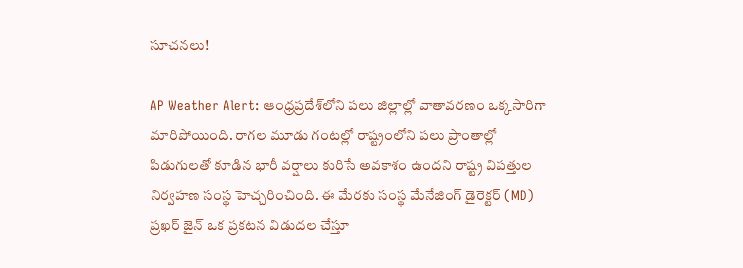సూచనలు!

AP Weather Alert: ఆంధ్రప్రదేశ్‌లోని పలు జిల్లాల్లో వాతావరణం ఒక్కసారిగా మారిపోయింది. రాగల మూడు గంటల్లో రాష్ట్రంలోని పలు ప్రాంతాల్లో పిడుగులతో కూడిన భారీ వర్షాలు కురిసే అవకాశం ఉందని రాష్ట్ర విపత్తుల నిర్వహణ సంస్థ హెచ్చరించింది. ఈ మేరకు సంస్థ మేనేజింగ్ డైరెక్టర్ (MD) ప్రఖర్ జైన్ ఒక ప్రకటన విడుదల చేస్తూ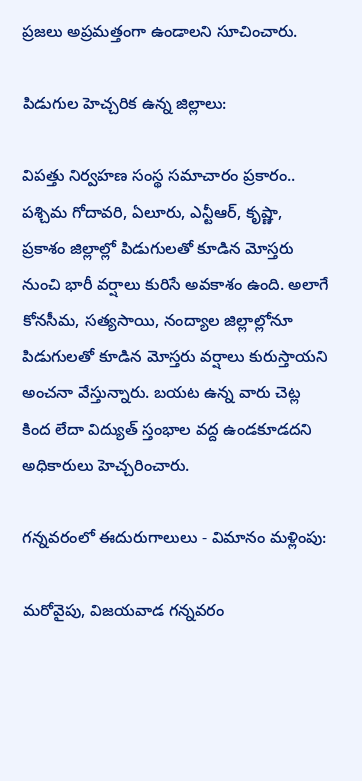ప్రజలు అప్రమత్తంగా ఉండాలని సూచించారు.

పిడుగుల హెచ్చరిక ఉన్న జిల్లాలు:

విపత్తు నిర్వహణ సంస్థ సమాచారం ప్రకారం.. పశ్చిమ గోదావరి, ఏలూరు, ఎన్టీఆర్, కృష్ణా, ప్రకాశం జిల్లాల్లో పిడుగులతో కూడిన మోస్తరు నుంచి భారీ వర్షాలు కురిసే అవకాశం ఉంది. అలాగే కోనసీమ, సత్యసాయి, నంద్యాల జిల్లాల్లోనూ పిడుగులతో కూడిన మోస్తరు వర్షాలు కురుస్తాయని అంచనా వేస్తున్నారు. బయట ఉన్న వారు చెట్ల కింద లేదా విద్యుత్ స్తంభాల వద్ద ఉండకూడదని అధికారులు హెచ్చరించారు.

గన్నవరంలో ఈదురుగాలులు - విమానం మళ్లింపు:

మరోవైపు, విజయవాడ గన్నవరం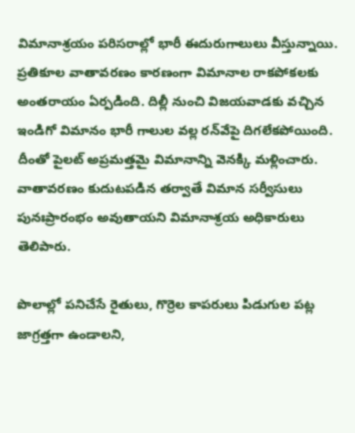విమానాశ్రయం పరిసరాల్లో భారీ ఈదురుగాలులు వీస్తున్నాయి. ప్రతికూల వాతావరణం కారణంగా విమానాల రాకపోకలకు అంతరాయం ఏర్పడింది. దిల్లీ నుంచి విజయవాడకు వచ్చిన ఇండిగో విమానం భారీ గాలుల వల్ల రన్‌వేపై దిగలేకపోయింది. దీంతో పైలట్ అప్రమత్తమై విమానాన్ని వెనక్కి మళ్లించారు. వాతావరణం కుదుటపడిన తర్వాతే విమాన సర్వీసులు పునఃప్రారంభం అవుతాయని విమానాశ్రయ అధికారులు తెలిపారు.

పొలాల్లో పనిచేసే రైతులు, గొర్రెల కాపరులు పిడుగుల పట్ల జాగ్రత్తగా ఉండాలని,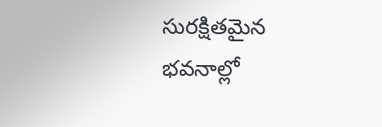సురక్షితమైన భవనాల్లో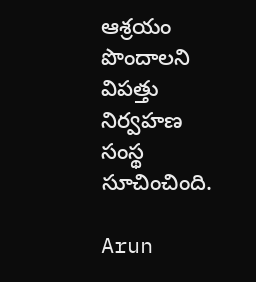ఆశ్రయం పొందాలని విపత్తు నిర్వహణ సంస్థ సూచించింది.

Arun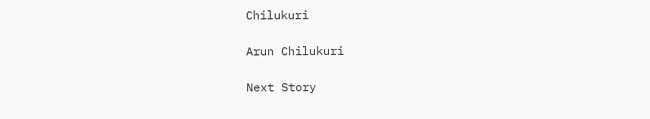Chilukuri

Arun Chilukuri

Next Story